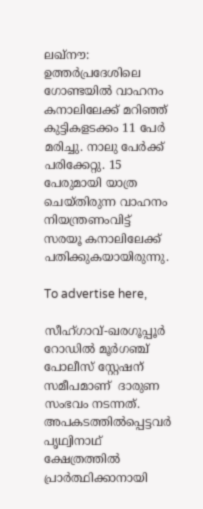ലഖ്‌നൗ: ഉത്തര്‍പ്രദേശിലെ ഗോണ്ടയില്‍ വാഹനം കനാലിലേക്ക് മറിഞ്ഞ് കുട്ടികളടക്കം 11 പേര്‍ മരിച്ചു. നാലു പേര്‍ക്ക് പരിക്കേറ്റു. 15 പേരുമായി യാത്ര ചെയ്തിരുന്ന വാഹനം നിയന്ത്രണംവിട്ട് സരയൂ കനാലിലേക്ക് പതിക്കുകയായിരുന്നു.

To advertise here,

സീഹ്ഗാവ്-ഖരഗൂപ്പൂര്‍ റോഡില്‍ മൂര്‍ഗഞ്ച് പോലീസ് സ്റ്റേഷന് സമീപമാണ്  ദാരുണ സംഭവം നടന്നത്. അപകടത്തില്‍പ്പെട്ടവര്‍ പൃഥ്വിനാഥ് ക്ഷേത്രത്തില്‍ പ്രാര്‍ത്ഥിക്കാനായി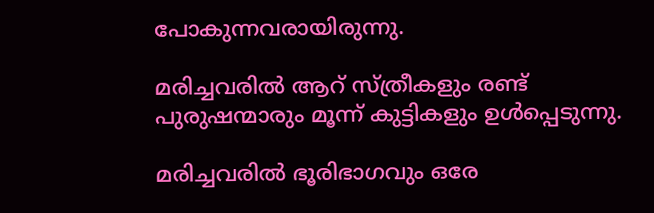പോകുന്നവരായിരുന്നു.

മരിച്ചവരില്‍ ആറ് സ്ത്രീകളും രണ്ട് പുരുഷന്മാരും മൂന്ന് കുട്ടികളും ഉള്‍പ്പെടുന്നു.

മരിച്ചവരില്‍ ഭൂരിഭാഗവും ഒരേ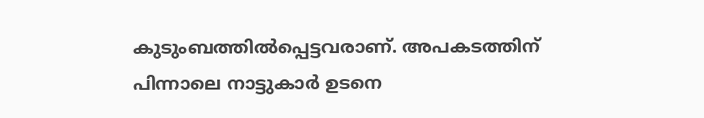കുടുംബത്തില്‍പ്പെട്ടവരാണ്. അപകടത്തിന് പിന്നാലെ നാട്ടുകാര്‍ ഉടനെ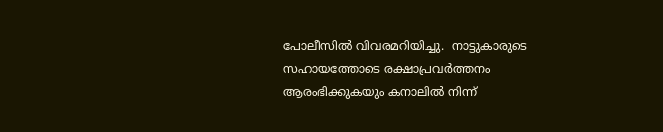പോലീസില്‍ വിവരമറിയിച്ചു.  നാട്ടുകാരുടെ സഹായത്തോടെ രക്ഷാപ്രവര്‍ത്തനം ആരംഭിക്കുകയും കനാലില്‍ നിന്ന്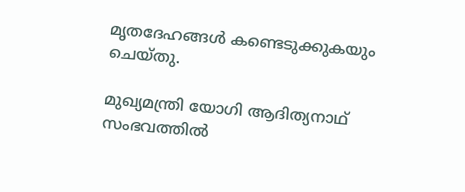മൃതദേഹങ്ങള്‍ കണ്ടെടുക്കുകയും ചെയ്തു.

മുഖ്യമന്ത്രി യോഗി ആദിത്യനാഥ് സംഭവത്തില്‍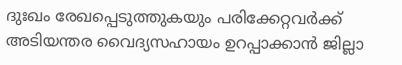ദുഃഖം രേഖപ്പെടുത്തുകയും പരിക്കേറ്റവര്‍ക്ക് അടിയന്തര വൈദ്യസഹായം ഉറപ്പാക്കാന്‍ ജില്ലാ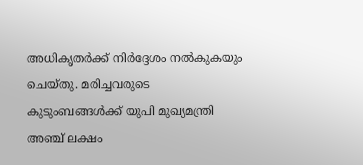അധികൃതര്‍ക്ക് നിര്‍ദ്ദേശം നല്‍കുകയും ചെയ്തു. മരിച്ചവരുടെ കുടുംബങ്ങള്‍ക്ക് യുപി മുഖ്യമന്ത്രി അഞ്ച് ലക്ഷം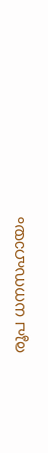രൂപ ധനസഹായം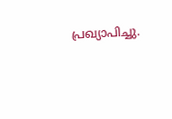പ്രഖ്യാപിച്ചു.